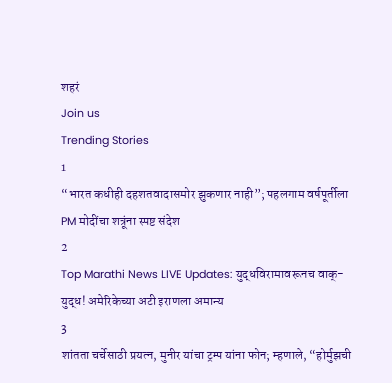शहरं
Join us
Trending Stories
1
“भारत कधीही दहशतवादासमोर झुकणार नाही”; पहलगाम वर्षपूर्तीला PM मोदींचा शत्रूंना स्पष्ट संदेश
2
Top Marathi News LIVE Updates: युद्धविरामावरूनच वाक्-युद्ध! अमेरिकेच्या अटी इराणला अमान्य
3
शांतता चर्चेसाठी प्रयत्न, मुनीर यांचा ट्रम्प यांना फोन; म्हणाले, “होर्मुझची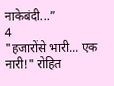नाकेबंदी...”
4
"हजारोंसे भारी... एक नारी!" रोहित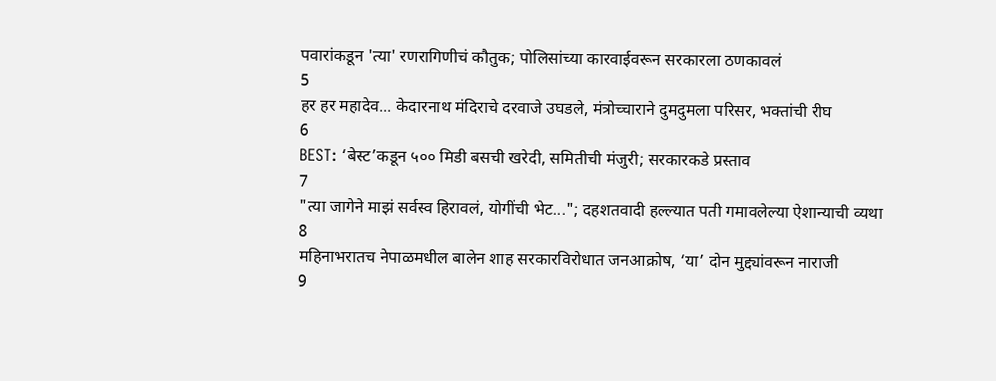पवारांकडून 'त्या' रणरागिणीचं कौतुक; पोलिसांच्या कारवाईवरून सरकारला ठणकावलं
5
हर हर महादेव... केदारनाथ मंदिराचे दरवाजे उघडले, मंत्रोच्चाराने दुमदुमला परिसर, भक्तांची रीघ
6
BEST: ‘बेस्ट’कडून ५०० मिडी बसची खरेदी, समितीची मंजुरी; सरकारकडे प्रस्ताव
7
"त्या जागेने माझं सर्वस्व हिरावलं, योगींची भेट..."; दहशतवादी हल्ल्यात पती गमावलेल्या ऐशान्याची व्यथा
8
महिनाभरातच नेपाळमधील बालेन शाह सरकारविरोधात जनआक्रोष, ‘या’ दोन मुद्द्यांवरून नाराजी
9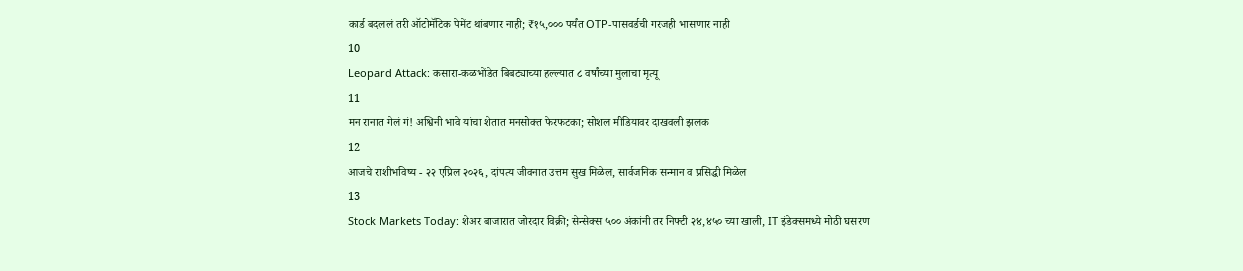कार्ड बदललं तरी ऑटोमॅटिक पेमेंट थांबणार नाही; ₹१५,००० पर्यंत OTP-पासवर्डची गरजही भासणार नाही
10
Leopard Attack: कसारा-कळभोंडेत बिबट्याच्या हल्ल्यात ८ वर्षांच्या मुलाचा मृत्यू
11
मन रानात गेलं गं! अश्विनी भावे यांचा शेतात मनसोक्त फेरफटका; सोशल मीडियावर दाखवली झलक
12
आजचे राशीभविष्य - २२ एप्रिल २०२६, दांपत्य जीवनात उत्तम सुख मिळेल, सार्वजनिक सन्मान व प्रसिद्धी मिळेल
13
Stock Markets Today: शेअर बाजारात जोरदार विक्री; सेन्सेक्स ५०० अंकांनी तर निफ्टी २४,४५० च्या खाली, IT इंडेक्समध्ये मोठी घसरण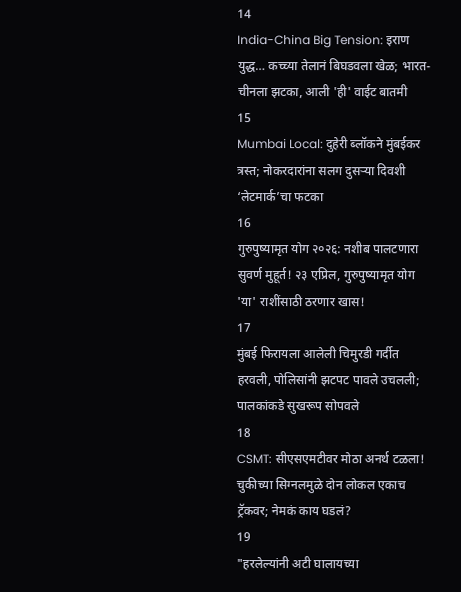14
India-China Big Tension: इराण युद्ध… कच्च्या तेलानं बिघडवला खेळ; भारत-चीनला झटका, आली 'ही' वाईट बातमी
15
Mumbai Local: दुहेरी ब्लॉकने मुंबईकर त्रस्त; नोकरदारांना सलग दुसऱ्या दिवशी ‘लेटमार्क’चा फटका
16
गुरुपुष्यामृत योग २०२६: नशीब पालटणारा सुवर्ण मुहूर्त! २३ एप्रिल, गुरुपुष्यामृत योग 'या' राशींसाठी ठरणार खास!
17
मुंबई फिरायला आलेली चिमुरडी गर्दीत हरवली, पोलिसांनी झटपट पावले उचलली; पालकांकडे सुखरूप सोपवले
18
CSMT: सीएसएमटीवर मोठा अनर्थ टळला! चुकीच्या सिग्नलमुळे दोन लोकल एकाच ट्रॅकवर; नेमकं काय घडलं?
19
"हरलेल्यांनी अटी घालायच्या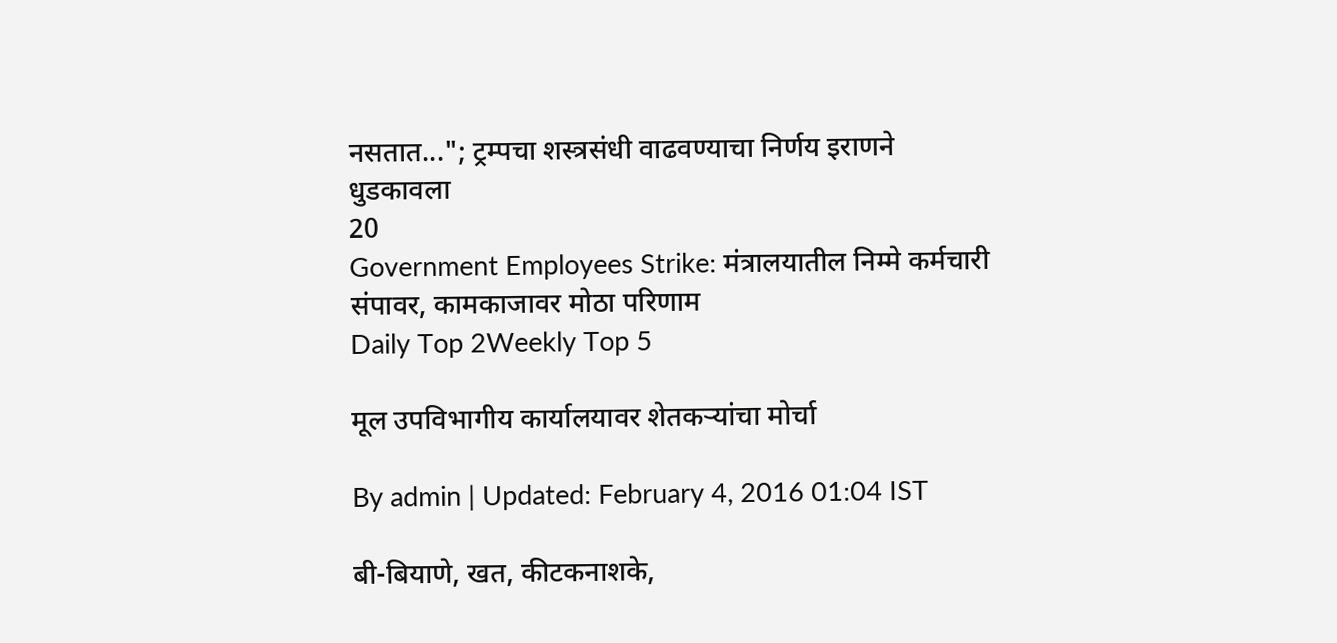नसतात..."; ट्रम्पचा शस्त्रसंधी वाढवण्याचा निर्णय इराणने धुडकावला
20
Government Employees Strike: मंत्रालयातील निम्मे कर्मचारी संपावर, कामकाजावर मोठा परिणाम
Daily Top 2Weekly Top 5

मूल उपविभागीय कार्यालयावर शेतकऱ्यांचा मोर्चा

By admin | Updated: February 4, 2016 01:04 IST

बी-बियाणे, खत, कीटकनाशके,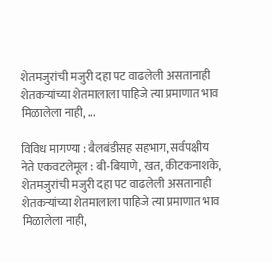शेतमजुरांची मजुरी दहा पट वाढलेली असतानाही शेतकऱ्यांच्या शेतमालाला पाहिजे त्या प्रमाणात भाव मिळालेला नाही, ...

विविध मागण्या : बैलबंडीसह सहभाग, सर्वपक्षीय नेते एकवटलेमूल : बी-बियाणे, खत, कीटकनाशके, शेतमजुरांची मजुरी दहा पट वाढलेली असतानाही शेतकऱ्यांच्या शेतमालाला पाहिजे त्या प्रमाणात भाव मिळालेला नाही,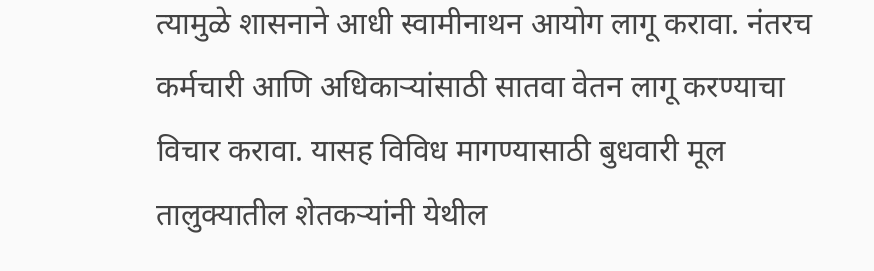त्यामुळे शासनाने आधी स्वामीनाथन आयोग लागू करावा. नंतरच कर्मचारी आणि अधिकाऱ्यांसाठी सातवा वेतन लागू करण्याचा विचार करावा. यासह विविध मागण्यासाठी बुधवारी मूल तालुक्यातील शेतकऱ्यांनी येथील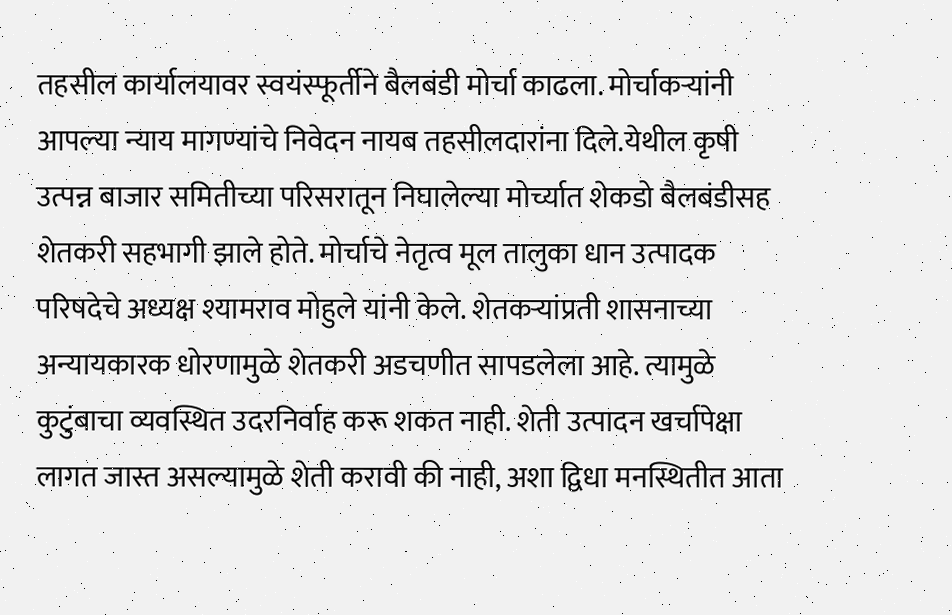तहसील कार्यालयावर स्वयंस्फूर्तीने बैलबंडी मोर्चा काढला. मोर्चाकऱ्यांनी आपल्या न्याय मागण्यांचे निवेदन नायब तहसीलदारांना दिले.येथील कृषी उत्पन्न बाजार समितीच्या परिसरातून निघालेल्या मोर्च्यात शेकडो बैलबंडीसह शेतकरी सहभागी झाले होते. मोर्चाचे नेतृत्व मूल तालुका धान उत्पादक परिषदेचे अध्यक्ष श्यामराव मोहुले यांनी केले. शेतकऱ्यांप्रती शासनाच्या अन्यायकारक धोरणामुळे शेतकरी अडचणीत सापडलेला आहे. त्यामुळे कुटुंबाचा व्यवस्थित उदरनिर्वाह करू शकत नाही. शेती उत्पादन खर्चापेक्षा लागत जास्त असल्यामुळे शेती करावी की नाही, अशा द्विधा मनस्थितीत आता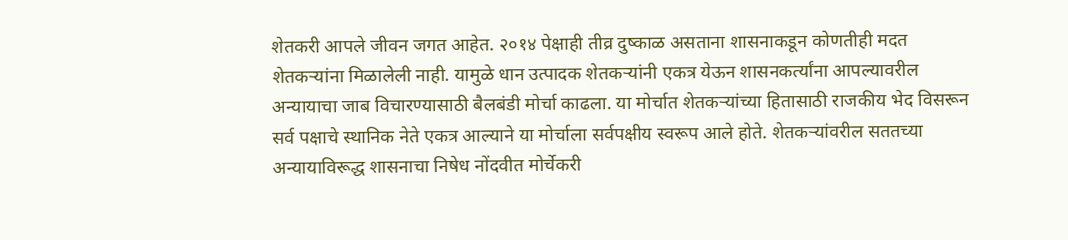शेतकरी आपले जीवन जगत आहेत. २०१४ पेक्षाही तीव्र दुष्काळ असताना शासनाकडून कोणतीही मदत शेतकऱ्यांना मिळालेली नाही. यामुळे धान उत्पादक शेतकऱ्यांनी एकत्र येऊन शासनकर्त्यांना आपल्यावरील अन्यायाचा जाब विचारण्यासाठी बैलबंडी मोर्चा काढला. या मोर्चात शेतकऱ्यांच्या हितासाठी राजकीय भेद विसरून सर्व पक्षाचे स्थानिक नेते एकत्र आल्याने या मोर्चाला सर्वपक्षीय स्वरूप आले होते. शेतकऱ्यांवरील सततच्या अन्यायाविरूद्ध शासनाचा निषेध नोंदवीत मोर्चेकरी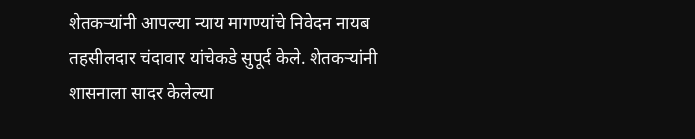शेतकऱ्यांनी आपल्या न्याय मागण्यांचे निवेदन नायब तहसीलदार चंदावार यांचेकडे सुपूर्द केले. शेतकऱ्यांनी शासनाला सादर केलेल्या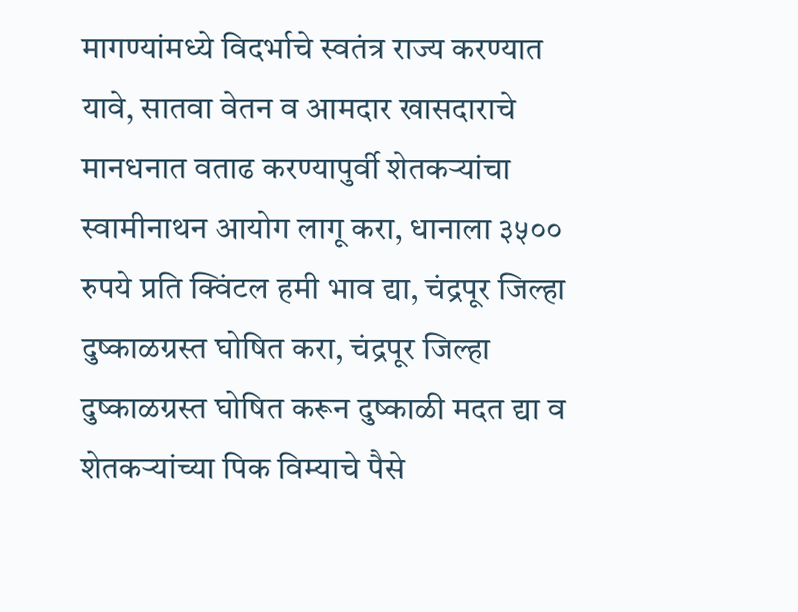मागण्यांमध्ये विदर्भाचे स्वतंत्र राज्य करण्यात यावे, सातवा वेतन व आमदार खासदाराचे मानधनात वताढ करण्यापुर्वी शेतकऱ्यांचा स्वामीनाथन आयोग लागू करा, धानाला ३५०० रुपये प्रति क्विंटल हमी भाव द्या, चंद्रपूर जिल्हा दुष्काळग्रस्त घोषित करा, चंद्रपूर जिल्हा दुष्काळग्रस्त घोषित करून दुष्काळी मदत द्या व शेतकऱ्यांच्या पिक विम्याचे पैसे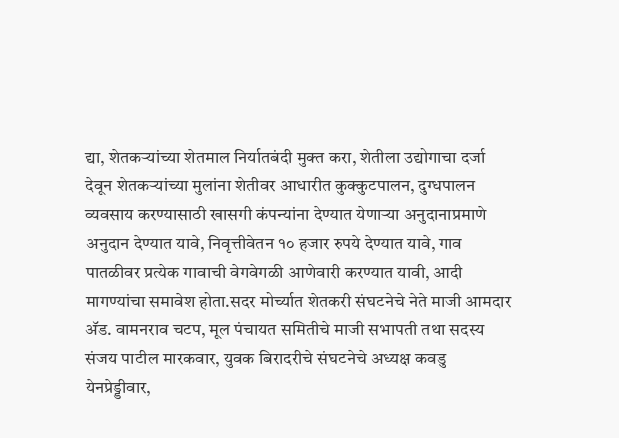द्या, शेतकऱ्यांच्या शेतमाल निर्यातबंदी मुक्त करा, शेतीला उद्योगाचा दर्जा देवून शेतकऱ्यांच्या मुलांना शेतीवर आधारीत कुक्कुटपालन, दुग्धपालन व्यवसाय करण्यासाठी खासगी कंपन्यांना देण्यात येणाऱ्या अनुदानाप्रमाणे अनुदान देण्यात यावे, निवृत्तीवेतन १० हजार रुपये देण्यात यावे, गाव पातळीवर प्रत्येक गावाची वेगवेगळी आणेवारी करण्यात यावी, आदी मागण्यांचा समावेश होता.सदर मोर्च्यात शेतकरी संघटनेचे नेते माजी आमदार अ‍ॅड. वामनराव चटप, मूल पंचायत समितीचे माजी सभापती तथा सदस्य संजय पाटील मारकवार, युवक बिरादरीचे संघटनेचे अध्यक्ष कवडु येनप्रेड्डीवार,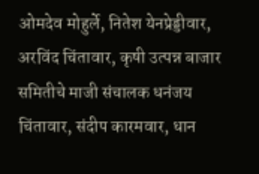ओमदेव मोहुर्ले, नितेश येनप्रेड्डीवार, अरविंद चिंतावार, कृषी उत्पन्न बाजार समितीचे माजी संचालक धनंजय चिंतावार, संदीप कारमवार, धान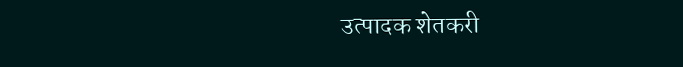उत्पादक शेतकरी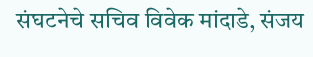संघटनेचे सचिव विवेक मांदाडे, संजय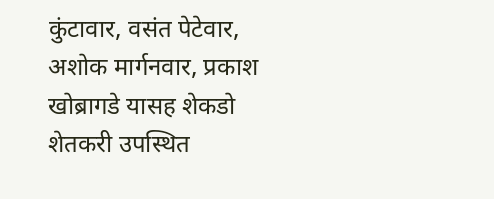कुंटावार, वसंत पेटेवार, अशोक मार्गनवार, प्रकाश खोब्रागडे यासह शेकडो शेतकरी उपस्थित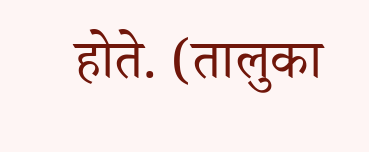होते. (तालुका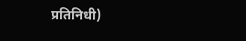प्रतिनिधी)